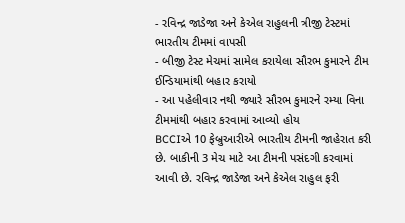- રવિન્દ્ર જાડેજા અને કેએલ રાહુલની ત્રીજી ટેસ્ટમાં ભારતીય ટીમમાં વાપસી
- બીજી ટેસ્ટ મેચમાં સામેલ કરાયેલા સૌરભ કુમારને ટીમ ઈન્ડિયામાંથી બહાર કરાયો
- આ પહેલીવાર નથી જ્યારે સૌરભ કુમારને રમ્યા વિના ટીમમાંથી બહાર કરવામાં આવ્યો હોય
BCCIએ 10 ફેબ્રુઆરીએ ભારતીય ટીમની જાહેરાત કરી છે. બાકીની 3 મેચ માટે આ ટીમની પસંદગી કરવામાં આવી છે. રવિન્દ્ર જાડેજા અને કેએલ રાહુલ ફરી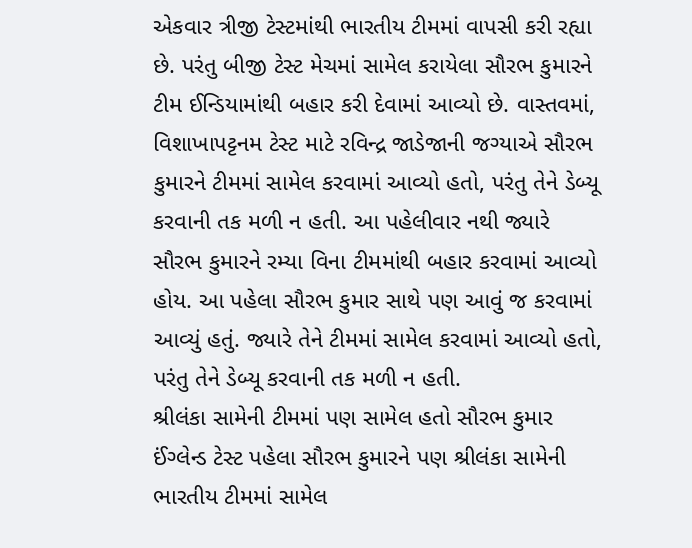એકવાર ત્રીજી ટેસ્ટમાંથી ભારતીય ટીમમાં વાપસી કરી રહ્યા છે. પરંતુ બીજી ટેસ્ટ મેચમાં સામેલ કરાયેલા સૌરભ કુમારને ટીમ ઈન્ડિયામાંથી બહાર કરી દેવામાં આવ્યો છે. વાસ્તવમાં, વિશાખાપટ્ટનમ ટેસ્ટ માટે રવિન્દ્ર જાડેજાની જગ્યાએ સૌરભ કુમારને ટીમમાં સામેલ કરવામાં આવ્યો હતો, પરંતુ તેને ડેબ્યૂ કરવાની તક મળી ન હતી. આ પહેલીવાર નથી જ્યારે સૌરભ કુમારને રમ્યા વિના ટીમમાંથી બહાર કરવામાં આવ્યો હોય. આ પહેલા સૌરભ કુમાર સાથે પણ આવું જ કરવામાં આવ્યું હતું. જ્યારે તેને ટીમમાં સામેલ કરવામાં આવ્યો હતો, પરંતુ તેને ડેબ્યૂ કરવાની તક મળી ન હતી.
શ્રીલંકા સામેની ટીમમાં પણ સામેલ હતો સૌરભ કુમાર
ઈંગ્લેન્ડ ટેસ્ટ પહેલા સૌરભ કુમારને પણ શ્રીલંકા સામેની ભારતીય ટીમમાં સામેલ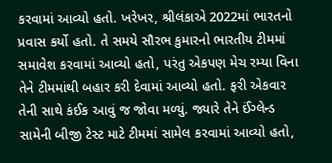કરવામાં આવ્યો હતો. ખરેખર, શ્રીલંકાએ 2022માં ભારતનો પ્રવાસ કર્યો હતો. તે સમયે સૌરભ કુમારનો ભારતીય ટીમમાં સમાવેશ કરવામાં આવ્યો હતો, પરંતુ એકપણ મેચ રમ્યા વિના તેને ટીમમાંથી બહાર કરી દેવામાં આવ્યો હતો. ફરી એકવાર તેની સાથે કંઈક આવું જ જોવા મળ્યું. જ્યારે તેને ઈંગ્લેન્ડ સામેની બીજી ટેસ્ટ માટે ટીમમાં સામેલ કરવામાં આવ્યો હતો,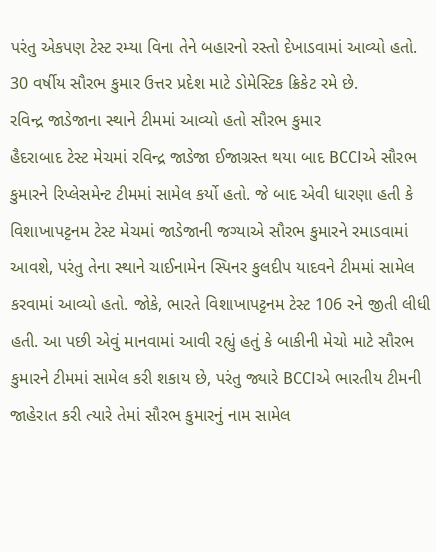પરંતુ એકપણ ટેસ્ટ રમ્યા વિના તેને બહારનો રસ્તો દેખાડવામાં આવ્યો હતો. 30 વર્ષીય સૌરભ કુમાર ઉત્તર પ્રદેશ માટે ડોમેસ્ટિક ક્રિકેટ રમે છે.
રવિન્દ્ર જાડેજાના સ્થાને ટીમમાં આવ્યો હતો સૌરભ કુમાર
હૈદરાબાદ ટેસ્ટ મેચમાં રવિન્દ્ર જાડેજા ઈજાગ્રસ્ત થયા બાદ BCCIએ સૌરભ કુમારને રિપ્લેસમેન્ટ ટીમમાં સામેલ કર્યો હતો. જે બાદ એવી ધારણા હતી કે વિશાખાપટ્ટનમ ટેસ્ટ મેચમાં જાડેજાની જગ્યાએ સૌરભ કુમારને રમાડવામાં આવશે, પરંતુ તેના સ્થાને ચાઈનામેન સ્પિનર કુલદીપ યાદવને ટીમમાં સામેલ કરવામાં આવ્યો હતો. જોકે, ભારતે વિશાખાપટ્ટનમ ટેસ્ટ 106 રને જીતી લીધી હતી. આ પછી એવું માનવામાં આવી રહ્યું હતું કે બાકીની મેચો માટે સૌરભ કુમારને ટીમમાં સામેલ કરી શકાય છે, પરંતુ જ્યારે BCCIએ ભારતીય ટીમની જાહેરાત કરી ત્યારે તેમાં સૌરભ કુમારનું નામ સામેલ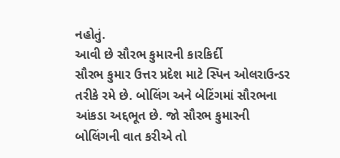નહોતું.
આવી છે સૌરભ કુમારની કારકિર્દી
સૌરભ કુમાર ઉત્તર પ્રદેશ માટે સ્પિન ઓલરાઉન્ડર તરીકે રમે છે. બોલિંગ અને બેટિંગમાં સૌરભના આંકડા અદ્દભૂત છે. જો સૌરભ કુમારની બોલિંગની વાત કરીએ તો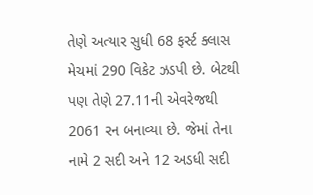તેણે અત્યાર સુધી 68 ફર્સ્ટ ક્લાસ મેચમાં 290 વિકેટ ઝડપી છે. બેટથી પણ તેણે 27.11ની એવરેજથી 2061 રન બનાવ્યા છે. જેમાં તેના નામે 2 સદી અને 12 અડધી સદી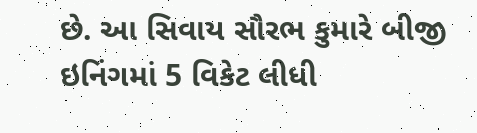છે. આ સિવાય સૌરભ કુમારે બીજી ઇનિંગમાં 5 વિકેટ લીધી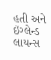હતી અને ઇંગ્લેન્ડ લાયન્સ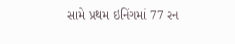સામે પ્રથમ ઇનિંગમાં 77 રન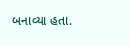બનાવ્યા હતા.